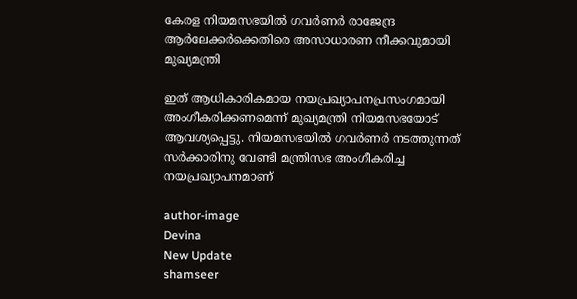കേരള നിയമസഭയില്‍ ഗവര്‍ണര്‍ രാജേന്ദ്ര ആര്‍ലേക്കര്‍ക്കെതിരെ അസാധാരണ നീക്കവുമായി മുഖ്യമന്ത്രി

ഇത് ആധികാരികമായ നയപ്രഖ്യാപനപ്രസംഗമായി അംഗീകരിക്കണമെന്ന് മുഖ്യമന്ത്രി നിയമസഭയോട് ആവശ്യപ്പെട്ടു. നിയമസഭയിൽ ഗവർണർ നടത്തുന്നത് സർക്കാരിനു വേണ്ടി മന്ത്രിസഭ അംഗീകരിച്ച നയപ്രഖ്യാപനമാണ്

author-image
Devina
New Update
shamseer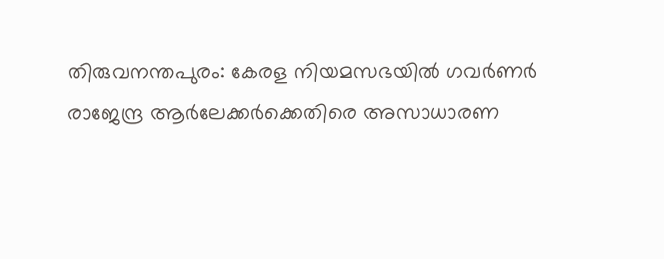തിരുവനന്തപുരം: കേരള നിയമസഭയിൽ ഗവർണർ രാജേന്ദ്ര ആർലേക്കർക്കെതിരെ അസാധാരണ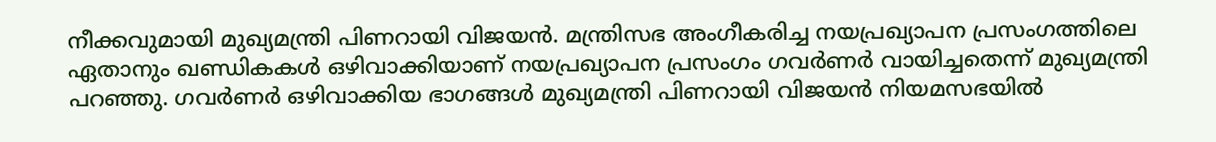നീക്കവുമായി മുഖ്യമന്ത്രി പിണറായി വിജയൻ. മന്ത്രിസഭ അംഗീകരിച്ച നയപ്രഖ്യാപന പ്രസംഗത്തിലെ ഏതാനും ഖണ്ഡികകൾ ഒഴിവാക്കിയാണ് നയപ്രഖ്യാപന പ്രസംഗം ഗവർണർ വായിച്ചതെന്ന് മുഖ്യമന്ത്രി പറഞ്ഞു. ഗവർണർ ഒഴിവാക്കിയ ഭാഗങ്ങൾ മുഖ്യമന്ത്രി പിണറായി വിജയൻ നിയമസഭയിൽ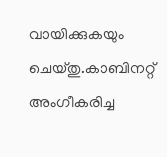വായിക്കുകയും ചെയ്തു.കാബിനറ്റ് അംഗീകരിച്ച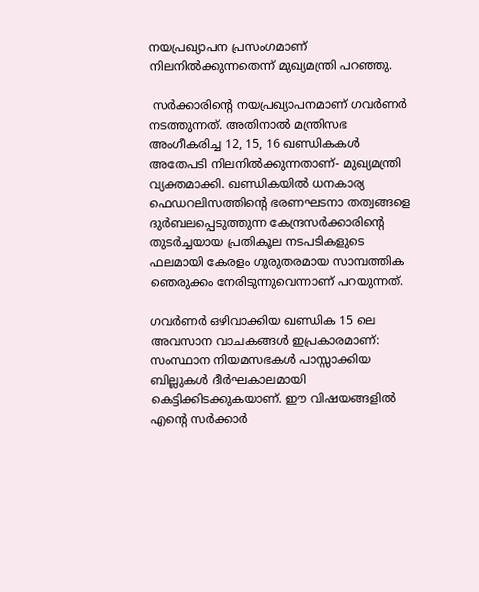നയപ്രഖ്യാപന പ്രസംഗമാണ് നിലനിൽക്കുന്നതെന്ന് മുഖ്യമന്ത്രി പറഞ്ഞു.

 സർക്കാരിന്റെ നയപ്രഖ്യാപനമാണ് ഗവർണർ നടത്തുന്നത്. അതിനാൽ മന്ത്രിസഭ അംഗീകരിച്ച 12, 15, 16 ഖണ്ഡികകൾ അതേപടി നിലനിൽക്കുന്നതാണ്- മുഖ്യമന്ത്രി വ്യക്തമാക്കി. ഖണ്ഡികയിൽ ധനകാര്യ ഫെഡറലിസത്തിന്റെ ഭരണഘടനാ തത്വങ്ങളെ ദുർബലപ്പെടുത്തുന്ന കേന്ദ്രസർക്കാരിന്റെ തുടർച്ചയായ പ്രതികൂല നടപടികളുടെ ഫലമായി കേരളം ഗുരുതരമായ സാമ്പത്തിക ഞെരുക്കം നേരിടുന്നുവെന്നാണ് പറയുന്നത്.

ഗവർണർ ഒഴിവാക്കിയ ഖണ്ഡിക 15 ലെ അവസാന വാചകങ്ങൾ ഇപ്രകാരമാണ്: സംസ്ഥാന നിയമസഭകൾ പാസ്സാക്കിയ ബില്ലുകൾ ദീർഘകാലമായി കെട്ടിക്കിടക്കുകയാണ്. ഈ വിഷയങ്ങളിൽ എന്റെ സർക്കാർ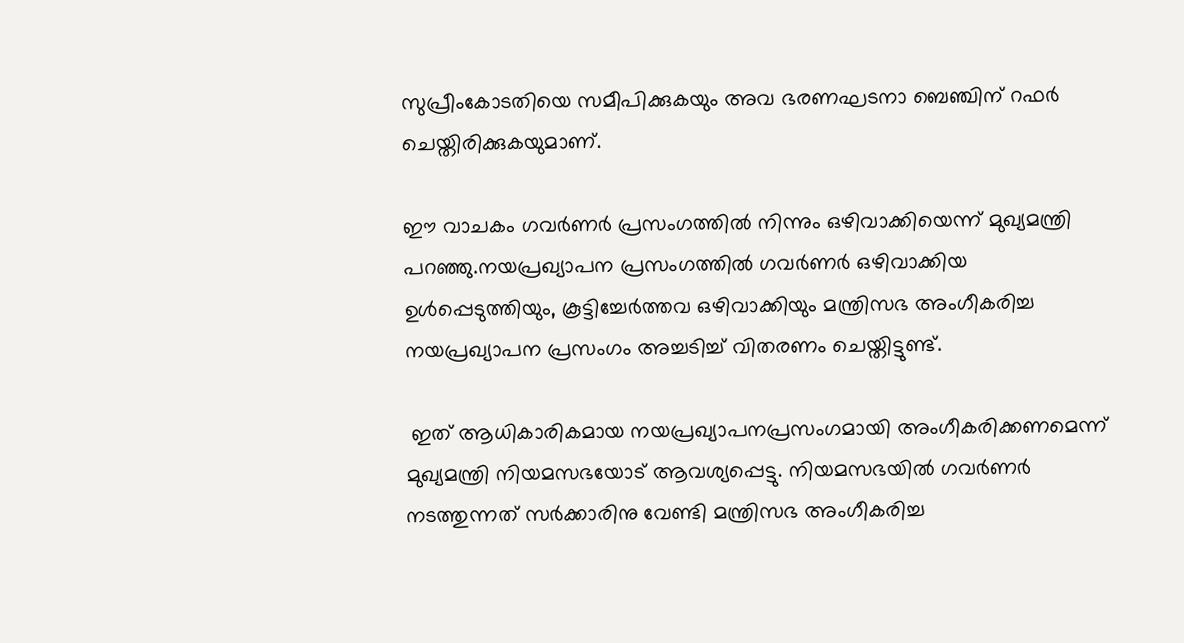സുപ്രീംകോടതിയെ സമീപിക്കുകയും അവ ഭരണഘടനാ ബെഞ്ചിന് റഫർ ചെയ്തിരിക്കുകയുമാണ്.

ഈ വാചകം ഗവർണർ പ്രസംഗത്തിൽ നിന്നും ഒഴിവാക്കിയെന്ന് മുഖ്യമന്ത്രി പറഞ്ഞു.നയപ്രഖ്യാപന പ്രസംഗത്തിൽ ഗവർണർ ഒഴിവാക്കിയ ഉൾപ്പെടുത്തിയും, കൂട്ടിച്ചേർത്തവ ഒഴിവാക്കിയും മന്ത്രിസഭ അംഗീകരിച്ച നയപ്രഖ്യാപന പ്രസംഗം അച്ചടിച്ച് വിതരണം ചെയ്തിട്ടുണ്ട്.

 ഇത് ആധികാരികമായ നയപ്രഖ്യാപനപ്രസംഗമായി അംഗീകരിക്കണമെന്ന് മുഖ്യമന്ത്രി നിയമസഭയോട് ആവശ്യപ്പെട്ടു. നിയമസഭയിൽ ഗവർണർ നടത്തുന്നത് സർക്കാരിനു വേണ്ടി മന്ത്രിസഭ അംഗീകരിച്ച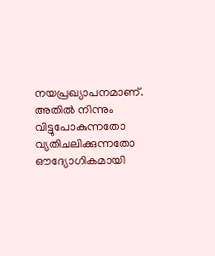നയപ്രഖ്യാപനമാണ്. അതിൽ നിന്നും വിട്ടുപോകുന്നതോ വ്യതിചലിക്കുന്നതോ ഔദ്യോഗികമായി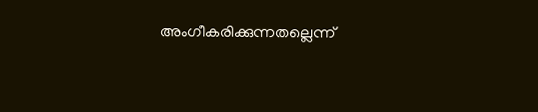അംഗീകരിക്കുന്നതല്ലെന്ന്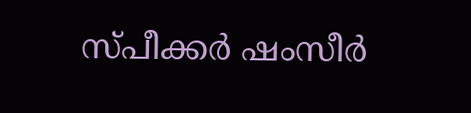സ്പീക്കർ ഷംസീർ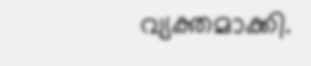വ്യക്തമാക്കി.